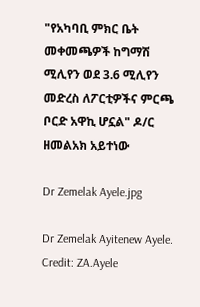"የአካባቢ ምክር ቤት መቀመጫዎች ከግማሽ ሚሊየን ወደ 3.6 ሚሊየን መድረስ ለፖርቲዎችና ምርጫ ቦርድ አዋኪ ሆኗል" ዶ/ር ዘመልአክ አይተነው

Dr Zemelak Ayele.jpg

Dr Zemelak Ayitenew Ayele. Credit: ZA.Ayele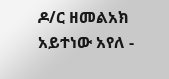ዶ/ር ዘመልአክ አይተነው አየለ -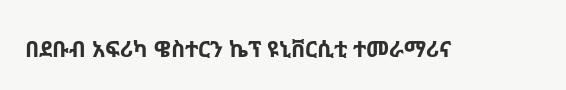በደቡብ አፍሪካ ዌስተርን ኬፕ ዩኒቨርሲቲ ተመራማሪና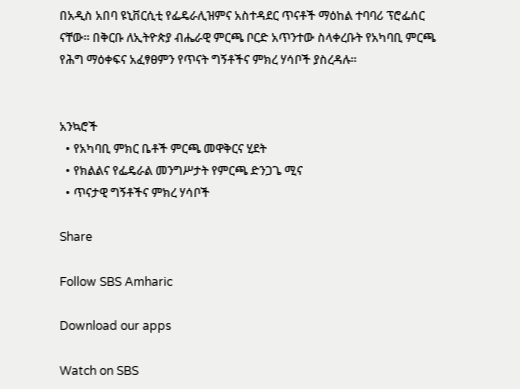በአዲስ አበባ ዩኒቨርሲቲ የፌዴራሊዝምና አስተዳደር ጥናቶች ማዕከል ተባባሪ ፕሮፌሰር ናቸው። በቅርቡ ለኢትዮጵያ ብሔራዊ ምርጫ ቦርድ አጥንተው ስላቀረቡት የአካባቢ ምርጫ የሕግ ማዕቀፍና አፈፃፀምን የጥናት ግኝቶችና ምክረ ሃሳቦች ያስረዳሉ።


አንኳሮች
  • የአካባቢ ምክር ቤቶች ምርጫ መዋቅርና ሂደት
  • የክልልና የፌዴራል መንግሥታት የምርጫ ድንጋጌ ሚና
  • ጥናታዊ ግኝቶችና ምክረ ሃሳቦች

Share

Follow SBS Amharic

Download our apps

Watch on SBS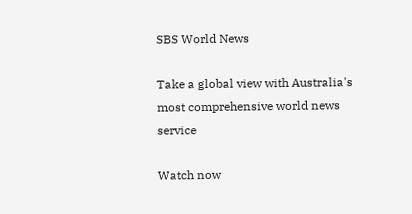SBS World News

Take a global view with Australia's most comprehensive world news service

Watch now